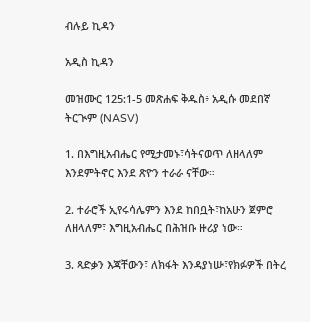ብሉይ ኪዳን

አዲስ ኪዳን

መዝሙር 125:1-5 መጽሐፍ ቅዱስ፥ አዲሱ መደበኛ ትርጒም (NASV)

1. በእግዚአብሔር የሚታመኑ፣ሳትናወጥ ለዘላለም እንደምትኖር እንደ ጽዮን ተራራ ናቸው።

2. ተራሮች ኢየሩሳሌምን እንደ ከበቧት፣ከአሁን ጀምሮ ለዘላለም፣ እግዚአብሔር በሕዝቡ ዙሪያ ነው።

3. ጻድቃን እጃቸውን፣ ለክፋት እንዳያነሡ፣የክፉዎች በትረ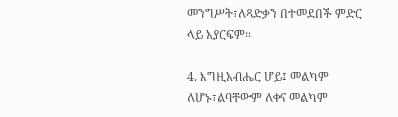መንግሥት፣ለጻድቃን በተመደበች ምድር ላይ አያርፍም።

4. እግዚአብሔር ሆይ፤ መልካም ለሆኑ፣ልባቸውም ለቀና መልካም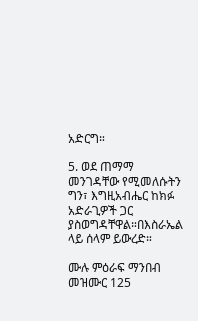አድርግ።

5. ወደ ጠማማ መንገዳቸው የሚመለሱትን ግን፣ እግዚአብሔር ከክፉ አድራጊዎች ጋር ያስወግዳቸዋል።በእስራኤል ላይ ሰላም ይውረድ።

ሙሉ ምዕራፍ ማንበብ መዝሙር 125